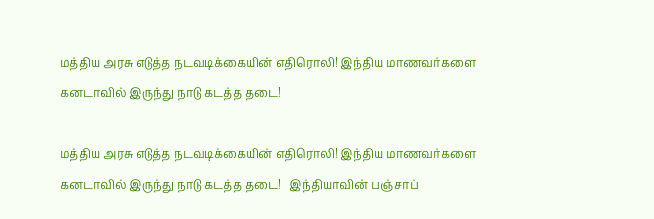மத்திய அரசு எடுத்த நடவடிக்கையின் எதிரொலி! இந்திய மாணவர்களை கனடாவில் இருந்து நாடு கடத்த தடை!

மத்திய அரசு எடுத்த நடவடிக்கையின் எதிரொலி! இந்திய மாணவர்களை கனடாவில் இருந்து நாடு கடத்த தடை!   இந்தியாவின் பஞ்சாப்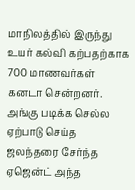மாநிலத்தில் இருந்து உயர் கல்வி கற்பதற்காக 700 மாணவர்கள் கனடா சென்றனர். அங்கு படிக்க செல்ல ஏற்பாடு செய்த ஜலந்தரை சேர்ந்த ஏஜென்ட் அந்த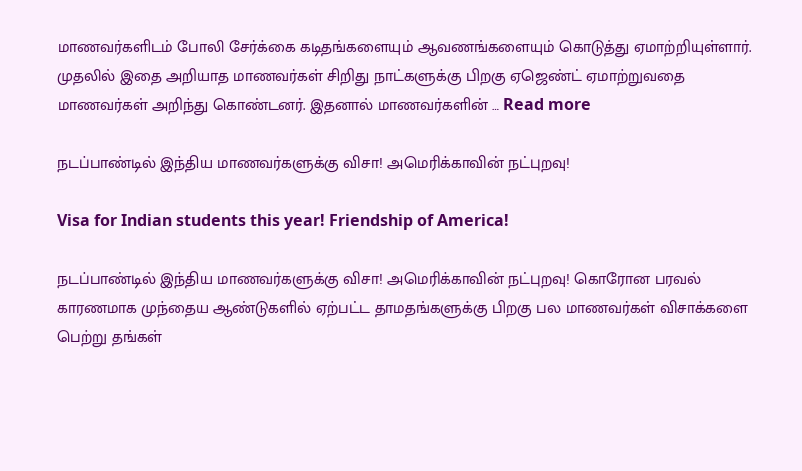மாணவர்களிடம் போலி சேர்க்கை கடிதங்களையும் ஆவணங்களையும் கொடுத்து ஏமாற்றியுள்ளார்.   முதலில் இதை அறியாத மாணவர்கள் சிறிது நாட்களுக்கு பிறகு ஏஜெண்ட் ஏமாற்றுவதை மாணவர்கள் அறிந்து கொண்டனர். இதனால் மாணவர்களின் … Read more

நடப்பாண்டில் இந்திய மாணவர்களுக்கு விசா! அமெரிக்காவின் நட்புறவு!

Visa for Indian students this year! Friendship of America!

நடப்பாண்டில் இந்திய மாணவர்களுக்கு விசா! அமெரிக்காவின் நட்புறவு! கொரோன பரவல் காரணமாக முந்தைய ஆண்டுகளில் ஏற்பட்ட தாமதங்களுக்கு பிறகு பல மாணவர்கள் விசாக்களை பெற்று தங்கள்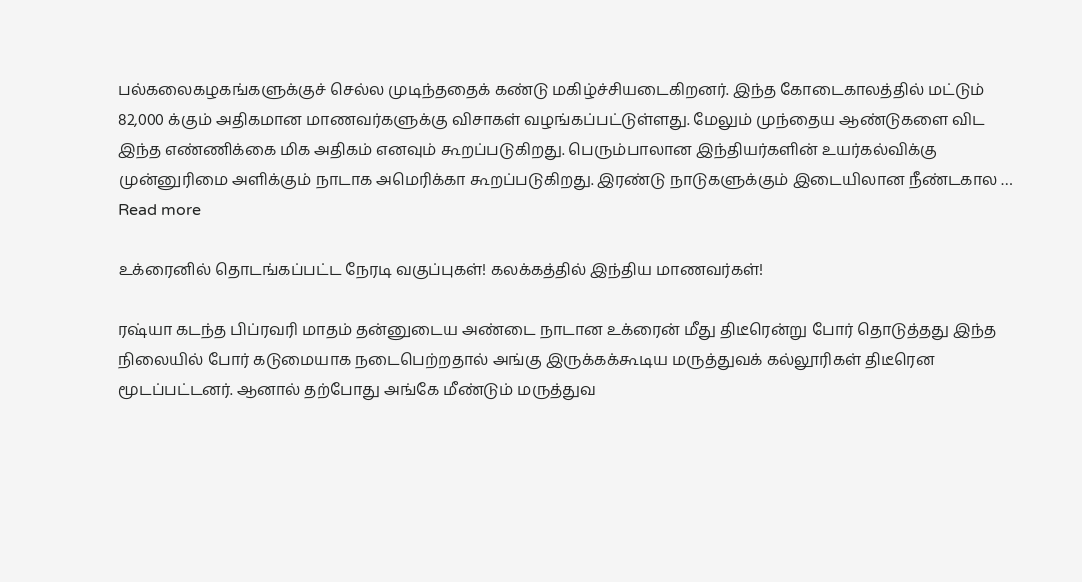பல்கலைகழகங்களுக்குச் செல்ல முடிந்ததைக் கண்டு மகிழ்ச்சியடைகிறனர். இந்த கோடைகாலத்தில் மட்டும் 82,000 க்கும் அதிகமான மாணவர்களுக்கு விசாகள் வழங்கப்பட்டுள்ளது. மேலும் முந்தைய ஆண்டுகளை விட இந்த எண்ணிக்கை மிக அதிகம் எனவும் கூறப்படுகிறது. பெரும்பாலான இந்தியர்களின் உயர்கல்விக்கு  முன்னுரிமை அளிக்கும் நாடாக அமெரிக்கா கூறப்படுகிறது. இரண்டு நாடுகளுக்கும் இடையிலான நீண்டகால … Read more

உக்ரைனில் தொடங்கப்பட்ட நேரடி வகுப்புகள்! கலக்கத்தில் இந்திய மாணவர்கள்!

ரஷ்யா கடந்த பிப்ரவரி மாதம் தன்னுடைய அண்டை நாடான உக்ரைன் மீது திடீரென்று போர் தொடுத்தது இந்த நிலையில் போர் கடுமையாக நடைபெற்றதால் அங்கு இருக்கக்கூடிய மருத்துவக் கல்லூரிகள் திடீரென மூடப்பட்டனர். ஆனால் தற்போது அங்கே மீண்டும் மருத்துவ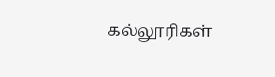கல்லூரிகள்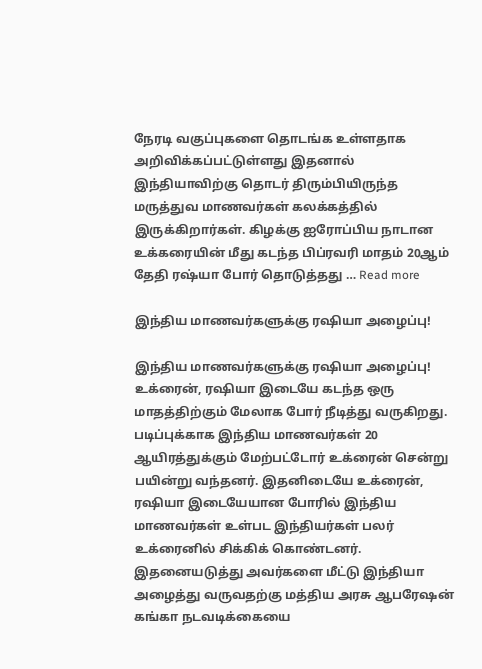நேரடி வகுப்புகளை தொடங்க உள்ளதாக அறிவிக்கப்பட்டுள்ளது இதனால் இந்தியாவிற்கு தொடர் திரும்பியிருந்த மருத்துவ மாணவர்கள் கலக்கத்தில் இருக்கிறார்கள். கிழக்கு ஐரோப்பிய நாடான உக்கரையின் மீது கடந்த பிப்ரவரி மாதம் 20ஆம் தேதி ரஷ்யா போர் தொடுத்தது … Read more

இந்திய மாணவர்களுக்கு ரஷியா அழைப்பு!

இந்திய மாணவர்களுக்கு ரஷியா அழைப்பு! உக்ரைன், ரஷியா இடையே கடந்த ஒரு மாதத்திற்கும் மேலாக போர் நீடித்து வருகிறது. படிப்புக்காக இந்திய மாணவர்கள் 20 ஆயிரத்துக்கும் மேற்பட்டோர் உக்ரைன் சென்று பயின்று வந்தனர். இதனிடையே உக்ரைன், ரஷியா இடையேயான போரில் இந்திய மாணவர்கள் உள்பட இந்தியர்கள் பலர் உக்ரைனில் சிக்கிக் கொண்டனர். இதனையடுத்து அவர்களை மீட்டு இந்தியா அழைத்து வருவதற்கு மத்திய அரசு ஆபரேஷன் கங்கா நடவடிக்கையை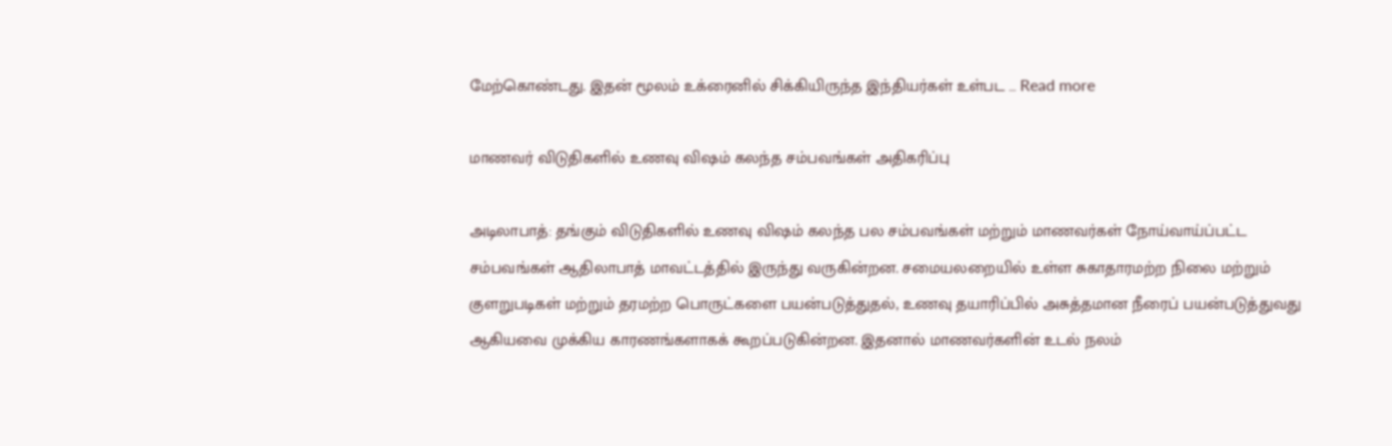மேற்கொண்டது. இதன் மூலம் உக்ரைனில் சிக்கியிருந்த இந்தியர்கள் உள்பட … Read more

மாணவர் விடுதிகளில் உணவு விஷம் கலந்த சம்பவங்கள் அதிகரிப்பு

அடிலாபாத்: தங்கும் விடுதிகளில் உணவு விஷம் கலந்த பல சம்பவங்கள் மற்றும் மாணவர்கள் நோய்வாய்ப்பட்ட சம்பவங்கள் ஆதிலாபாத் மாவட்டத்தில் இருந்து வருகின்றன. சமையலறையில் உள்ள சுகாதாரமற்ற நிலை மற்றும் குளறுபடிகள் மற்றும் தரமற்ற பொருட்களை பயன்படுத்துதல், உணவு தயாரிப்பில் அசுத்தமான நீரைப் பயன்படுத்துவது ஆகியவை முக்கிய காரணங்களாகக் கூறப்படுகின்றன. இதனால் மாணவர்களின் உடல் நலம்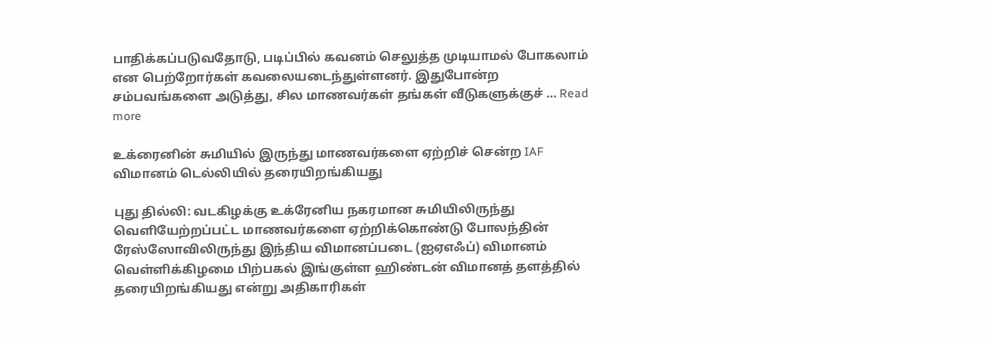பாதிக்கப்படுவதோடு, படிப்பில் கவனம் செலுத்த முடியாமல் போகலாம் என பெற்றோர்கள் கவலையடைந்துள்ளனர். இதுபோன்ற சம்பவங்களை அடுத்து, சில மாணவர்கள் தங்கள் வீடுகளுக்குச் … Read more

உக்ரைனின் சுமியில் இருந்து மாணவர்களை ஏற்றிச் சென்ற IAF விமானம் டெல்லியில் தரையிறங்கியது

புது தில்லி: வடகிழக்கு உக்ரேனிய நகரமான சுமியிலிருந்து வெளியேற்றப்பட்ட மாணவர்களை ஏற்றிக்கொண்டு போலந்தின் ரேஸ்ஸோவிலிருந்து இந்திய விமானப்படை (ஐஏஎஃப்) விமானம் வெள்ளிக்கிழமை பிற்பகல் இங்குள்ள ஹிண்டன் விமானத் தளத்தில் தரையிறங்கியது என்று அதிகாரிகள்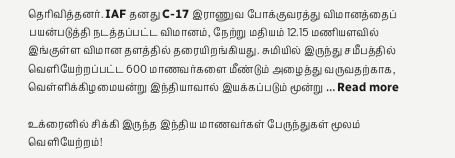தெரிவித்தனர். IAF தனது C-17 இராணுவ போக்குவரத்து விமானத்தைப் பயன்படுத்தி நடத்தப்பட்ட விமானம், நேற்று மதியம் 12.15 மணியளவில் இங்குள்ள விமான தளத்தில் தரையிறங்கியது. சுமியில் இருந்து சமீபத்தில் வெளியேற்றப்பட்ட 600 மாணவர்களை மீண்டும் அழைத்து வருவதற்காக, வெள்ளிக்கிழமையன்று இந்தியாவால் இயக்கப்படும் மூன்று … Read more

உக்ரைனில் சிக்கி இருந்த இந்திய மாணவர்கள் பேருந்துகள் மூலம் வெளியேற்றம்!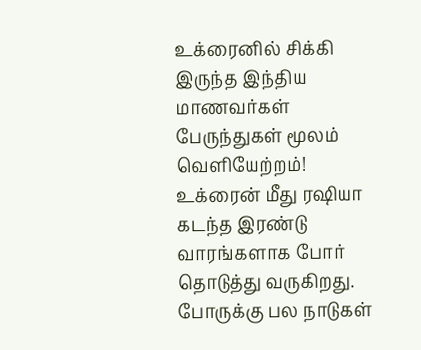உக்ரைனில் சிக்கி இருந்த இந்திய மாணவர்கள் பேருந்துகள் மூலம் வெளியேற்றம்! உக்ரைன் மீது ரஷியா கடந்த இரண்டு வாரங்களாக போர் தொடுத்து வருகிறது. போருக்கு பல நாடுகள்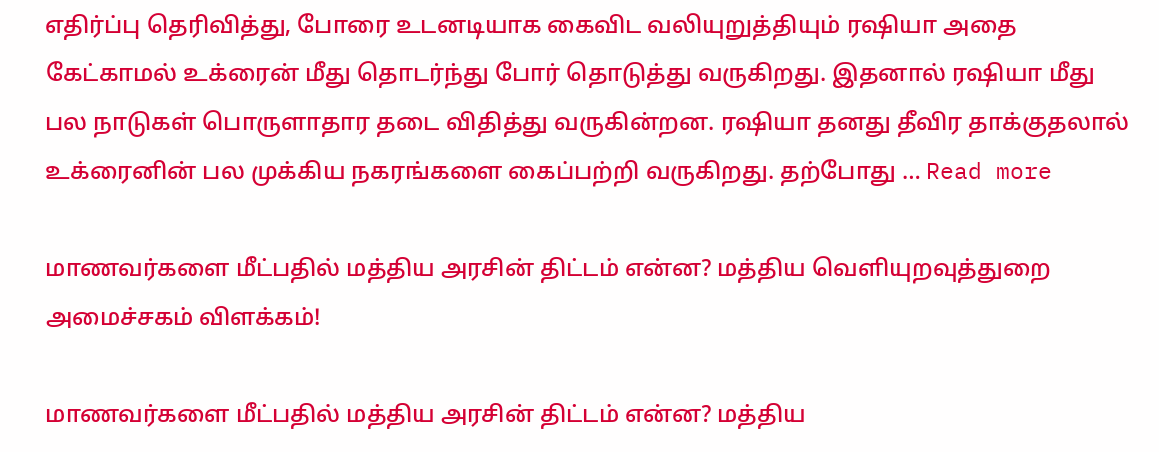எதிர்ப்பு தெரிவித்து, போரை உடனடியாக கைவிட வலியுறுத்தியும் ரஷியா அதை கேட்காமல் உக்ரைன் மீது தொடர்ந்து போர் தொடுத்து வருகிறது. இதனால் ரஷியா மீது பல நாடுகள் பொருளாதார தடை விதித்து வருகின்றன. ரஷியா தனது தீவிர தாக்குதலால் உக்ரைனின் பல முக்கிய நகரங்களை கைப்பற்றி வருகிறது. தற்போது … Read more

மாணவர்களை மீட்பதில் மத்திய அரசின் திட்டம் என்ன? மத்திய வெளியுறவுத்துறை அமைச்சகம் விளக்கம்!

மாணவர்களை மீட்பதில் மத்திய அரசின் திட்டம் என்ன? மத்திய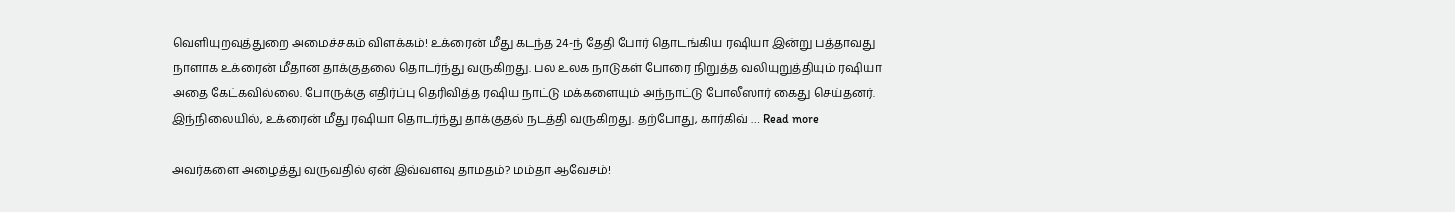வெளியுறவுத்துறை அமைச்சகம் விளக்கம்! உக்ரைன் மீது கடந்த 24-ந் தேதி போர் தொடங்கிய ரஷியா இன்று பத்தாவது நாளாக உக்ரைன் மீதான தாக்குதலை தொடர்ந்து வருகிறது. பல உலக நாடுகள் போரை நிறுத்த வலியுறுத்தியும் ரஷியா அதை கேட்கவில்லை. போருக்கு எதிர்ப்பு தெரிவித்த ரஷிய நாட்டு மக்களையும் அந்நாட்டு போலீஸார் கைது செய்தனர். இந்நிலையில், உக்ரைன் மீது ரஷியா தொடர்ந்து தாக்குதல் நடத்தி வருகிறது. தற்போது, கார்கிவ் … Read more

அவர்களை அழைத்து வருவதில் ஏன் இவ்வளவு தாமதம்? மம்தா ஆவேசம்!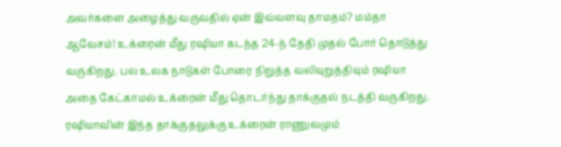அவர்களை அழைத்து வருவதில் ஏன் இவ்வளவு தாமதம்? மம்தா ஆவேசம்! உக்ரைன் மீது ரஷியா கடந்த 24-ந் தேதி முதல் போர் தொடுத்து வருகிறது. பல உலக நாடுகள் போரை நிறுத்த வலியுறுத்தியும் ரஷியா அதை கேட்காமல் உக்ரைன் மீது தொடர்ந்து தாக்குதல் நடத்தி வருகிறது. ரஷியாவின் இந்த தாக்குதலுக்கு உக்ரைன் ராணுவமும்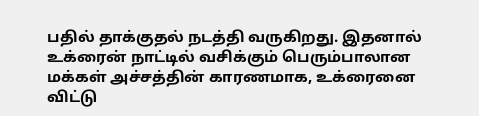பதில் தாக்குதல் நடத்தி வருகிறது. இதனால் உக்ரைன் நாட்டில் வசிக்கும் பெரும்பாலான மக்கள் அச்சத்தின் காரணமாக, உக்ரைனை விட்டு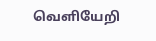வெளியேறி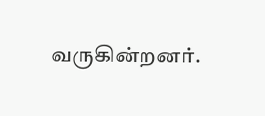வருகின்றனர்.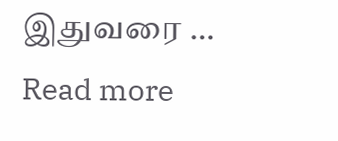இதுவரை … Read more